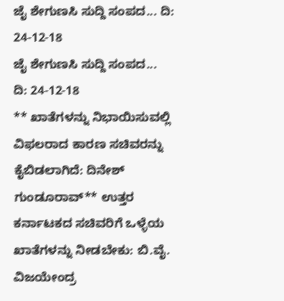ಜೈ ಶೇಗುಣಸಿ ಸುದ್ದಿ ಸಂಪದ... ದಿ: 24-12-18
ಜೈ ಶೇಗುಣಸಿ ಸುದ್ದಿ ಸಂಪದ...
ದಿ: 24-12-18
** ಖಾತೆಗಳನ್ನು ನಿಭಾಯಿಸುವಲ್ಲಿ ವಿಫಲರಾದ ಕಾರಣ ಸಚಿವರನ್ನು ಕೈಬಿಡಲಾಗಿದೆ: ದಿನೇಶ್ ಗುಂಡೂರಾವ್** ಉತ್ತರ ಕರ್ನಾಟಕದ ಸಚಿವರಿಗೆ ಒಳ್ಳೆಯ ಖಾತೆಗಳನ್ನು ನೀಡಬೇಕು: ಬಿ.ವೈ. ವಿಜಯೇಂದ್ರ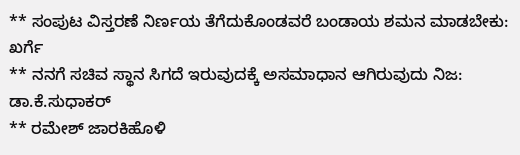** ಸಂಪುಟ ವಿಸ್ತರಣೆ ನಿರ್ಣಯ ತೆಗೆದುಕೊಂಡವರೆ ಬಂಡಾಯ ಶಮನ ಮಾಡಬೇಕು: ಖರ್ಗೆ
** ನನಗೆ ಸಚಿವ ಸ್ಥಾನ ಸಿಗದೆ ಇರುವುದಕ್ಕೆ ಅಸಮಾಧಾನ ಆಗಿರುವುದು ನಿಜ: ಡಾ.ಕೆ.ಸುಧಾಕರ್
** ರಮೇಶ್ ಜಾರಕಿಹೊಳಿ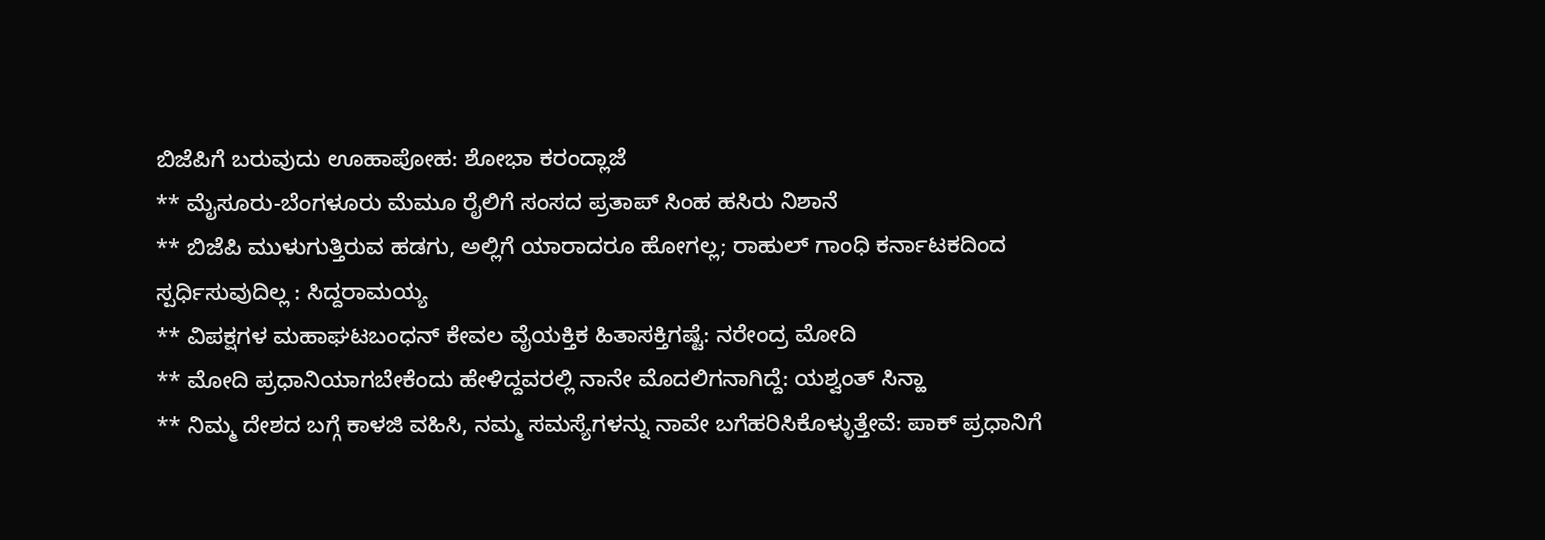ಬಿಜೆಪಿಗೆ ಬರುವುದು ಊಹಾಪೋಹ: ಶೋಭಾ ಕರಂದ್ಲಾಜೆ
** ಮೈಸೂರು-ಬೆಂಗಳೂರು ಮೆಮೂ ರೈಲಿಗೆ ಸಂಸದ ಪ್ರತಾಪ್ ಸಿಂಹ ಹಸಿರು ನಿಶಾನೆ
** ಬಿಜೆಪಿ ಮುಳುಗುತ್ತಿರುವ ಹಡಗು, ಅಲ್ಲಿಗೆ ಯಾರಾದರೂ ಹೋಗಲ್ಲ; ರಾಹುಲ್ ಗಾಂಧಿ ಕರ್ನಾಟಕದಿಂದ ಸ್ಪರ್ಧಿಸುವುದಿಲ್ಲ : ಸಿದ್ದರಾಮಯ್ಯ
** ವಿಪಕ್ಷಗಳ ಮಹಾಘಟಬಂಧನ್ ಕೇವಲ ವೈಯಕ್ತಿಕ ಹಿತಾಸಕ್ತಿಗಷ್ಟೆ: ನರೇಂದ್ರ ಮೋದಿ
** ಮೋದಿ ಪ್ರಧಾನಿಯಾಗಬೇಕೆಂದು ಹೇಳಿದ್ದವರಲ್ಲಿ ನಾನೇ ಮೊದಲಿಗನಾಗಿದ್ದೆ: ಯಶ್ವಂತ್ ಸಿನ್ಹಾ
** ನಿಮ್ಮ ದೇಶದ ಬಗ್ಗೆ ಕಾಳಜಿ ವಹಿಸಿ, ನಮ್ಮ ಸಮಸ್ಯೆಗಳನ್ನು ನಾವೇ ಬಗೆಹರಿಸಿಕೊಳ್ಳುತ್ತೇವೆ: ಪಾಕ್ ಪ್ರಧಾನಿಗೆ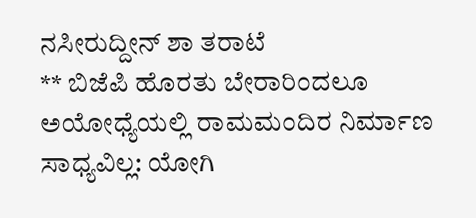ನಸೀರುದ್ದೀನ್ ಶಾ ತರಾಟೆ
** ಬಿಜೆಪಿ ಹೊರತು ಬೇರಾರಿಂದಲೂ ಅಯೋಧ್ಯೆಯಲ್ಲಿ ರಾಮಮಂದಿರ ನಿರ್ಮಾಣ ಸಾಧ್ಯವಿಲ್ಲ: ಯೋಗಿ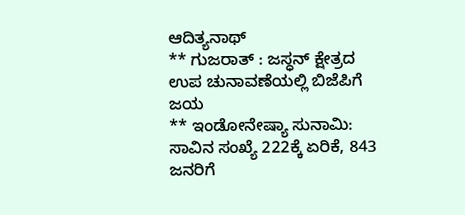ಆದಿತ್ಯನಾಥ್
** ಗುಜರಾತ್ : ಜಸ್ಧನ್ ಕ್ಷೇತ್ರದ ಉಪ ಚುನಾವಣೆಯಲ್ಲಿ ಬಿಜೆಪಿಗೆ ಜಯ
** ಇಂಡೋನೇಷ್ಯಾ ಸುನಾಮಿ: ಸಾವಿನ ಸಂಖ್ಯೆ 222ಕ್ಕೆ ಏರಿಕೆ, 843 ಜನರಿಗೆ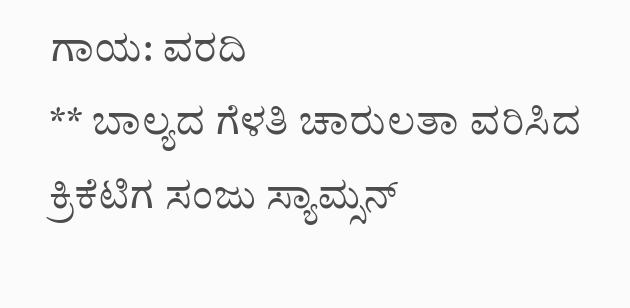ಗಾಯ: ವರದಿ
** ಬಾಲ್ಯದ ಗೆಳತಿ ಚಾರುಲತಾ ವರಿಸಿದ ಕ್ರಿಕೆಟಿಗ ಸಂಜು ಸ್ಯಾಮ್ಸನ್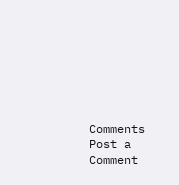Comments
Post a Comment